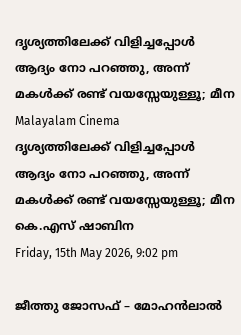ദൃശ്യത്തിലേക്ക്‌ വിളിച്ചപ്പോൾ ആദ്യം നോ പറഞ്ഞു, അന്ന് മകൾക്ക് രണ്ട്‌ വയസ്സേയുള്ളൂ; മീന
Malayalam Cinema
ദൃശ്യത്തിലേക്ക്‌ വിളിച്ചപ്പോൾ ആദ്യം നോ പറഞ്ഞു, അന്ന് മകൾക്ക് രണ്ട്‌ വയസ്സേയുള്ളൂ; മീന
കെ.എസ് ഷാബിന
Friday, 15th May 2026, 9:02 pm

ജീത്തു ജോസഫ് – മോഹൻലാൽ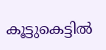കൂട്ടുകെട്ടിൽ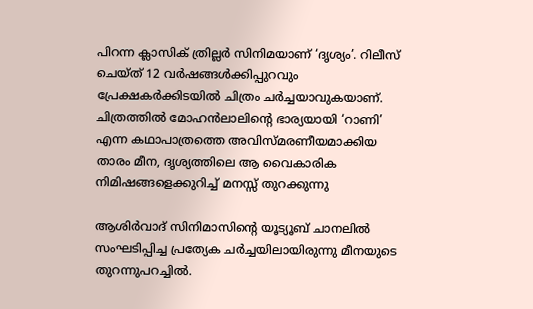പിറന്ന ക്ലാസിക് ത്രില്ലർ സിനിമയാണ് ‘ദൃശ്യം’. റിലീസ് ചെയ്ത് 12 വർഷങ്ങൾക്കിപ്പുറവും പ്രേക്ഷകർക്കിടയിൽ ചിത്രം ചർച്ചയാവുകയാണ്. ചിത്രത്തിൽ മോഹൻലാലിന്റെ ഭാര്യയായി ‘റാണി’ എന്ന കഥാപാത്രത്തെ അവിസ്മരണീയമാക്കിയ താരം മീന, ദൃശ്യത്തിലെ ആ വൈകാരിക നിമിഷങ്ങളെക്കുറിച്ച് മനസ്സ് തുറക്കുന്നു

ആശിർവാദ് സിനിമാസിന്റെ യൂട്യൂബ് ചാനലിൽ സംഘടിപ്പിച്ച പ്രത്യേക ചർച്ചയിലായിരുന്നു മീനയുടെ തുറന്നുപറച്ചിൽ.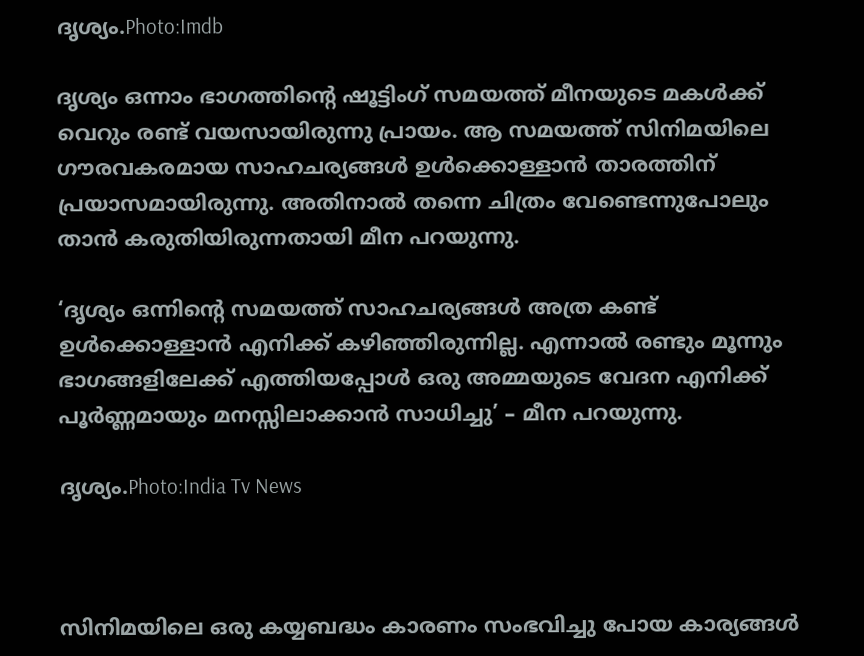ദൃശ്യം.Photo:Imdb

ദൃശ്യം ഒന്നാം ഭാഗത്തിന്റെ ഷൂട്ടിംഗ് സമയത്ത് മീനയുടെ മകൾക്ക് വെറും രണ്ട്‌ വയസായിരുന്നു പ്രായം. ആ സമയത്ത് സിനിമയിലെ ഗൗരവകരമായ സാഹചര്യങ്ങൾ ഉൾക്കൊള്ളാൻ താരത്തിന് പ്രയാസമായിരുന്നു. അതിനാൽ തന്നെ ചിത്രം വേണ്ടെന്നുപോലും താൻ കരുതിയിരുന്നതായി മീന പറയുന്നു.

‘ദൃശ്യം ഒന്നിന്റെ സമയത്ത് സാഹചര്യങ്ങൾ അത്ര കണ്ട് ഉൾക്കൊള്ളാൻ എനിക്ക് കഴിഞ്ഞിരുന്നില്ല. എന്നാൽ രണ്ടും മൂന്നും ഭാഗങ്ങളിലേക്ക് എത്തിയപ്പോൾ ഒരു അമ്മയുടെ വേദന എനിക്ക് പൂർണ്ണമായും മനസ്സിലാക്കാൻ സാധിച്ചു’ – മീന പറയുന്നു.

ദൃശ്യം.Photo:India Tv News



സിനിമയിലെ ഒരു കയ്യബദ്ധം കാരണം സംഭവിച്ചു പോയ കാര്യങ്ങൾ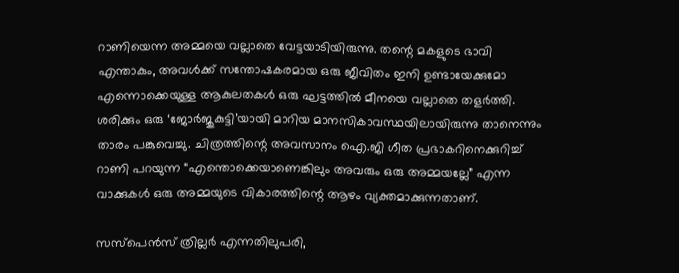റാണിയെന്ന അമ്മയെ വല്ലാതെ വേട്ടയാടിയിരുന്നു. തന്റെ മകളുടെ ഭാവി എന്താകും, അവൾക്ക് സന്തോഷകരമായ ഒരു ജീവിതം ഇനി ഉണ്ടായേക്കുമോ എന്നൊക്കെയുള്ള ആകുലതകൾ ഒരു ഘട്ടത്തിൽ മീനയെ വല്ലാതെ തളർത്തി. ശരിക്കും ഒരു ‘ജോർജുകുട്ടി’യായി മാറിയ മാനസികാവസ്ഥയിലായിരുന്നു താനെന്നും താരം പങ്കുവെച്ചു. ചിത്രത്തിന്റെ അവസാനം ഐ.ജി ഗീത പ്രഭാകറിനെക്കുറിച്ച് റാണി പറയുന്ന “എന്തൊക്കെയാണെങ്കിലും അവരും ഒരു അമ്മയല്ലേ” എന്ന വാക്കുകൾ ഒരു അമ്മയുടെ വികാരത്തിന്റെ ആഴം വ്യക്തമാക്കുന്നതാണ്.

സസ്പെൻസ് ത്രില്ലർ എന്നതിലുപരി,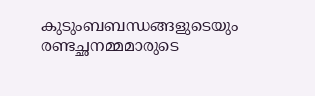കുടുംബബന്ധങ്ങളുടെയും രണ്ടച്ഛനമ്മമാരുടെ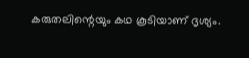കരുതലിന്റെയും കഥ കൂടിയാണ് ദൃശ്യം.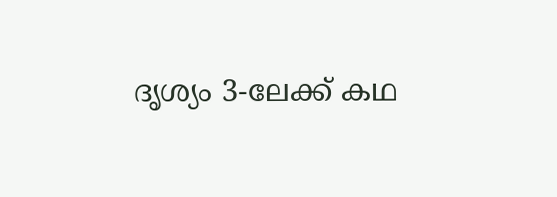ദൃശ്യം 3-ലേക്ക് കഥ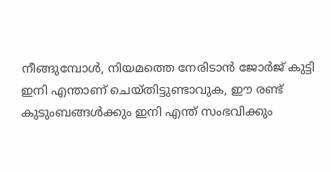നീങ്ങുമ്പോൾ, നിയമത്തെ നേരിടാൻ ജോർജ് കുട്ടി ഇനി എന്താണ് ചെയ്തിട്ടുണ്ടാവുക, ഈ രണ്ട് കുടുംബങ്ങൾക്കും ഇനി എന്ത് സംഭവിക്കും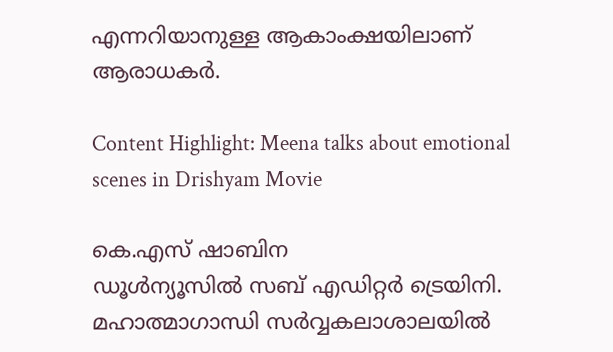എന്നറിയാനുള്ള ആകാംക്ഷയിലാണ് ആരാധകർ.

Content Highlight: Meena talks about emotional scenes in Drishyam Movie

കെ.എസ് ഷാബിന
ഡൂള്‍ന്യൂസില്‍ സബ് എഡിറ്റര്‍ ട്രെയിനി. മഹാത്മാഗാന്ധി സര്‍വ്വകലാശാലയില്‍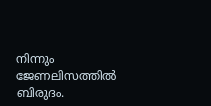നിന്നും ജേണലിസത്തില്‍ ബിരുദം.